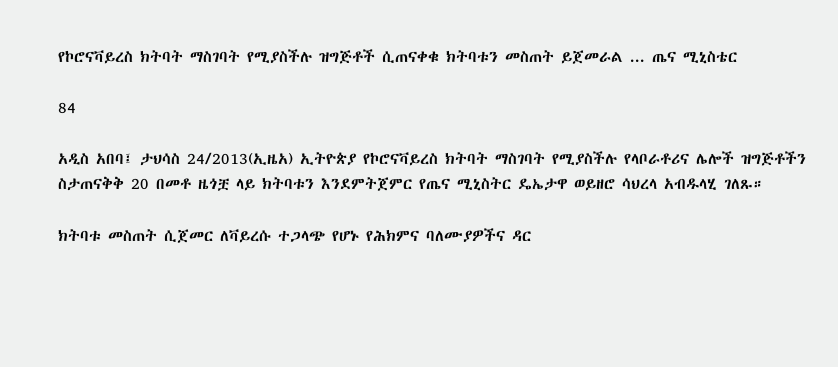የኮሮናቫይረስ ክትባት ማስገባት የሚያስችሉ ዝግጅቶች ሲጠናቀቁ ክትባቱን መስጠት ይጀመራል ... ጤና ሚኒስቴር

84

አዲስ አበባ፤ ታህሳስ 24/2013(ኢዜአ) ኢትዮጵያ የኮሮናቫይረስ ክትባት ማስገባት የሚያስችሉ የላቦራቶሪና ሌሎች ዝግጅቶችን ስታጠናቅቅ 20 በመቶ ዜጎቿ ላይ ክትባቱን እንደምትጀምር የጤና ሚኒስትር ዴኤታዋ ወይዘሮ ሳህረላ አብዱላሂ ገለጹ።

ክትባቱ መስጠት ሲጀመር ለቫይረሱ ተጋላጭ የሆኑ የሕክምና ባለሙያዎችና ዳር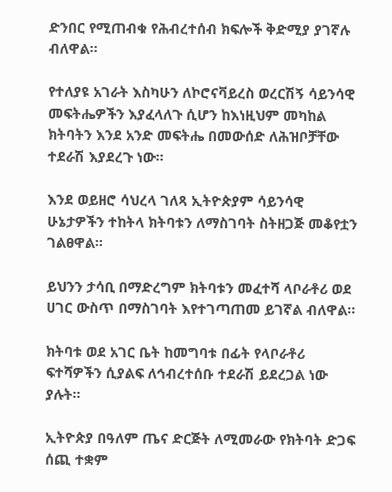ድንበር የሚጠብቁ የሕብረተሰብ ክፍሎች ቅድሚያ ያገኛሉ ብለዋል።

የተለያዩ አገራት እስካሁን ለኮሮናቫይረስ ወረርሽኝ ሳይንሳዊ መፍትሔዎችን እያፈላለጉ ሲሆን ከእነዚህም መካከል ክትባትን እንደ አንድ መፍትሔ በመውሰድ ለሕዝቦቻቸው ተደራሽ እያደረጉ ነው።

እንደ ወይዘሮ ሳህረላ ገለጻ ኢትዮጵያም ሳይንሳዊ ሁኔታዎችን ተከትላ ክትባቱን ለማስገባት ስትዘጋጅ መቆየቷን ገልፀዋል።

ይህንን ታሳቢ በማድረግም ክትባቱን መፈተሻ ላቦራቶሪ ወደ ሀገር ውስጥ በማስገባት እየተገጣጠመ ይገኛል ብለዋል።

ክትባቱ ወደ አገር ቤት ከመግባቱ በፊት የላቦራቶሪ ፍተሻዎችን ሲያልፍ ለኅብረተሰቡ ተደራሽ ይደረጋል ነው ያሉት።

ኢትዮጵያ በዓለም ጤና ድርጅት ለሚመራው የክትባት ድጋፍ ሰጪ ተቋም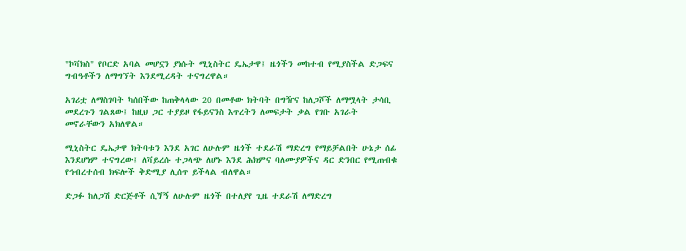"ኮቫክስ" የቦርድ አባል መሆኗን ያነሱት ሚኒስትር ዴኤታዋ፤ ዜጎችን መከተብ የሚያስችል ድጋፍና ግብዓቶችን ለማግኘት እንደሚረዳት ተናግረዋል።

አገሪቷ ለማስገባት ካሰበችው ከጠቅላላው 20 በመቶው ክትባት በግዥና ከለጋሾች ለማሟላት ታሳቢ መደረጉን ገልጸው፤ ከዚህ ጋር ተያይዞ የፋይናንስ እጥረትን ለመፍታት ቃል የገቡ አገራት መኖራቸውን አክለዋል።

ሚኒስትር ዴኤታዋ ክትባቱን እንደ አገር ለሁሉም ዜጎች ተደራሽ ማድረግ የማይቻልበት ሁኔታ ሰፊ እንደሆነም ተናግረው፤ ለቫይረሱ ተጋላጭ ለሆኑ እንደ ሕክምና ባለሙያዎችና ዳር ድንበር የሚጠብቁ የኅብረተሰብ ክፍሎች ቅድሚያ ሊሰጥ ይችላል ብለዋል።

ድጋፉ ከለጋሽ ድርጅቶች ሲጘኝ ለሁሉም ዜጎች በተለያየ ጊዜ ተደራሽ ለማድረግ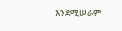እንደሚሠራም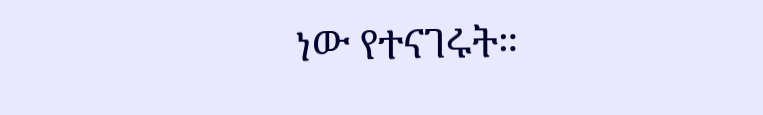ነው የተናገሩት።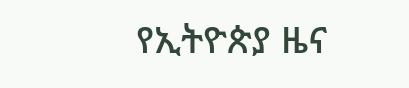የኢትዮጵያ ዜና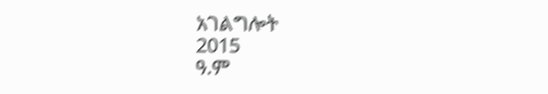አገልግሎት
2015
ዓ.ም